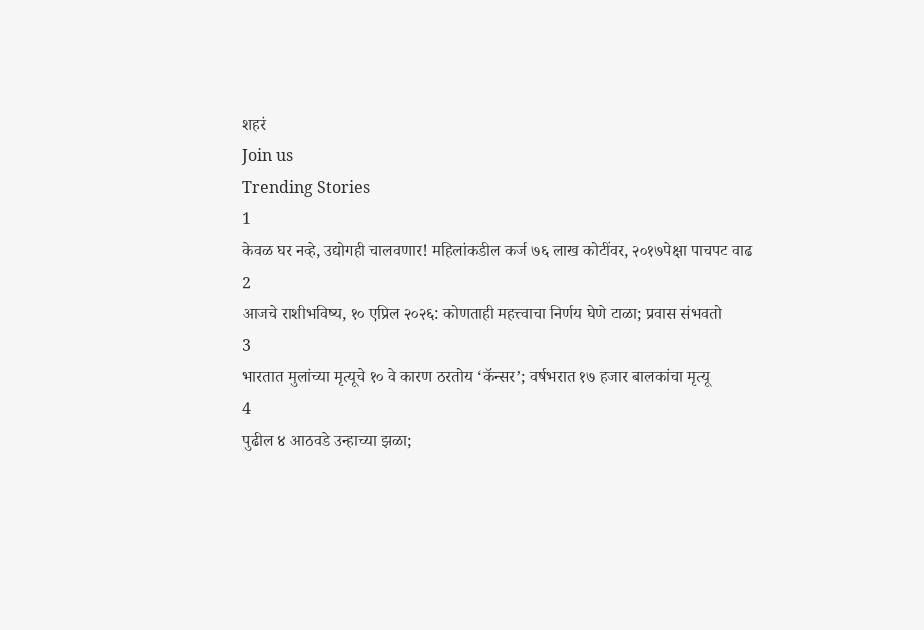शहरं
Join us
Trending Stories
1
केवळ घर नव्हे, उद्योगही चालवणार! महिलांकडील कर्ज ७६ लाख कोटींवर, २०१७पेक्षा पाचपट वाढ
2
आजचे राशीभविष्य, १० एप्रिल २०२६: कोणताही महत्त्वाचा निर्णय घेणे टाळा; प्रवास संभवतो
3
भारतात मुलांच्या मृत्यूचे १० वे कारण ठरतोय ‘कॅन्सर’; वर्षभरात १७ हजार बालकांचा मृत्यू
4
पुढील ४ आठवडे उन्हाच्या झळा;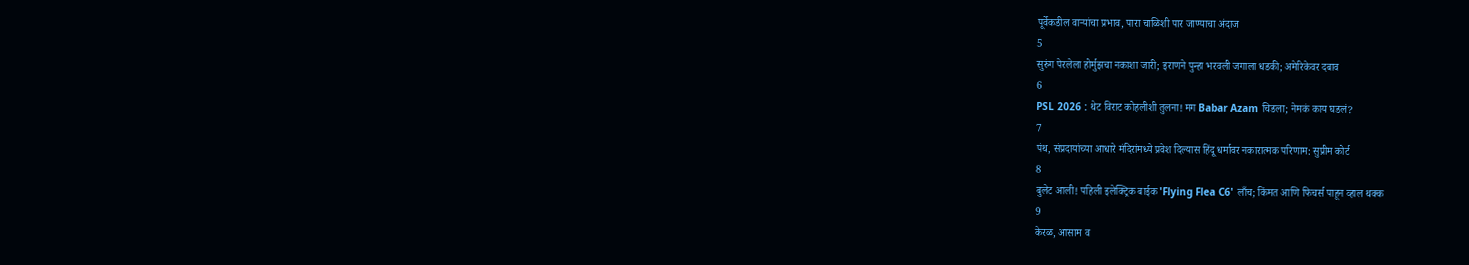पूर्वेकडील वाऱ्यांचा प्रभाव, पारा चाळिशी पार जाण्याचा अंदाज
5
सुरुंग पेरलेला होर्मुझचा नकाशा जारी; इराणने पुन्हा भरवली जगाला धडकी; अमेरिकेवर दबाव
6
PSL 2026 : थेट विराट कोहलीशी तुलना! मग Babar Azam चिडला; नेमकं काय घडलं?
7
पंथ, संप्रदायांच्या आधारे मंदिरांमध्ये प्रवेश दिल्यास हिंदू धर्मावर नकारात्मक परिणाम: सुप्रीम कोर्ट
8
बुलेट आली! पहिली इलेक्ट्रिक बाईक 'Flying Flea C6' लाँच; किंमत आणि फिचर्स पाहून व्हाल थक्क
9
केरळ, आसाम व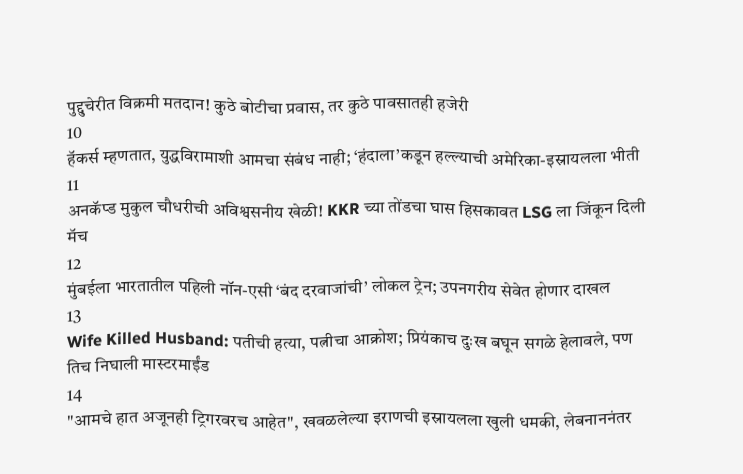पुद्दुचेरीत विक्रमी मतदान! कुठे बोटीचा प्रवास, तर कुठे पावसातही हजेरी
10
हॅकर्स म्हणतात, युद्धविरामाशी आमचा संबंध नाही; ‘हंदाला’कडून हल्ल्याची अमेरिका-इस्रायलला भीती
11
अनकॅप्ड मुकुल चौधरीची अविश्वसनीय खेळी! KKR च्या तोंडचा घास हिसकावत LSG ला जिंकून दिली मॅच
12
मुंबईला भारतातील पहिली नॉन-एसी ‘बंद दरवाजांची’ लोकल ट्रेन; उपनगरीय सेवेत होणार दाखल
13
Wife Killed Husband: पतीची हत्या, पत्नीचा आक्रोश; प्रियंकाच दुःख बघून सगळे हेलावले, पण तिच निघाली मास्टरमाईंड
14
"आमचे हात अजूनही ट्रिगरवरच आहेत", खवळलेल्या इराणची इस्रायलला खुली धमकी, लेबनाननंतर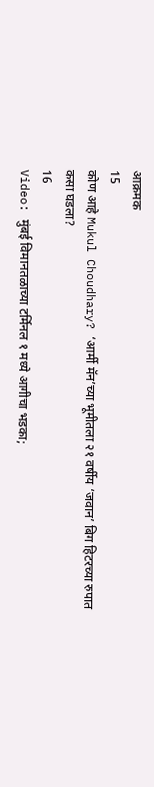आक्रमक
15
कोण आहे Mukul Choudhary? ‘आर्मी मॅन’च्या भूमीतला २१ वर्षीय ‘जवान’ बिग हिटरच्या रुपात कसा घडला?
16
Video: मुंबई विमानतळाच्या टर्मिनल १ मध्ये आगीचा भडका;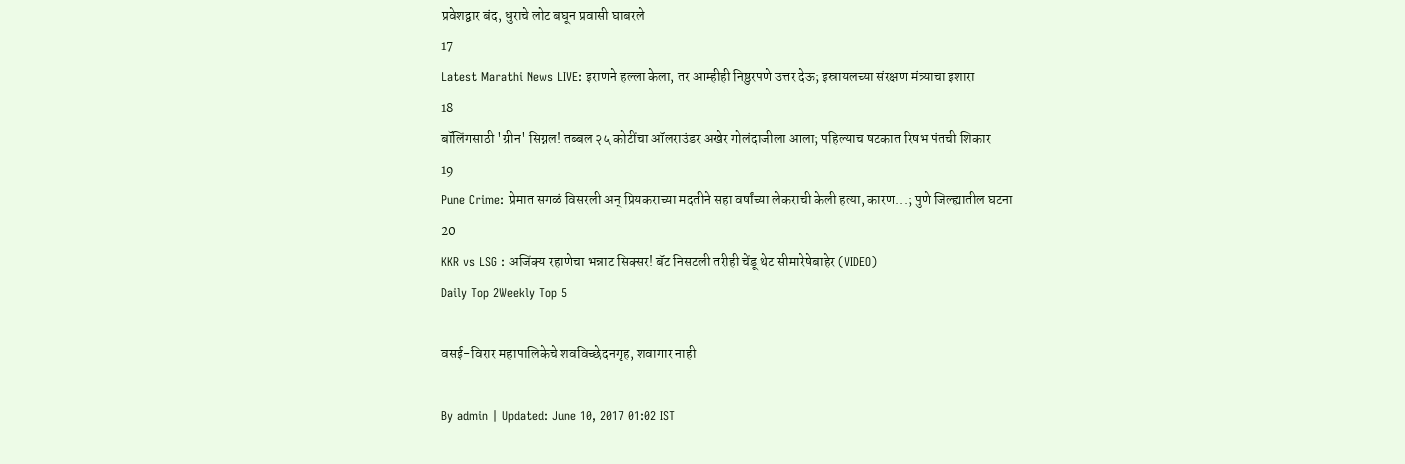प्रवेशद्वार बंद, धुराचे लोट बघून प्रवासी घाबरले
17
Latest Marathi News LIVE: इराणने हल्ला केला, तर आम्हीही निष्ठुरपणे उत्तर देऊ; इस्रायलच्या संरक्षण मंत्र्याचा इशारा
18
बॉलिंगसाठी 'ग्रीन' सिग्नल! तब्बल २५ कोटींचा ऑलराउंडर अखेर गोलंदाजीला आला; पहिल्याच षटकात रिषभ पंतची शिकार
19
Pune Crime: प्रेमात सगळं विसरली अन् प्रियकराच्या मदतीने सहा वर्षांच्या लेकराची केली हत्या, कारण...; पुणे जिल्ह्यातील घटना
20
KKR vs LSG : अजिंक्य रहाणेचा भन्नाट सिक्सर! बॅट निसटली तरीही चेंडू थेट सीमारेषेबाहेर (VIDEO)
Daily Top 2Weekly Top 5

वसई-विरार महापालिकेचे शवविच्छेदनगृह, शवागार नाही

By admin | Updated: June 10, 2017 01:02 IST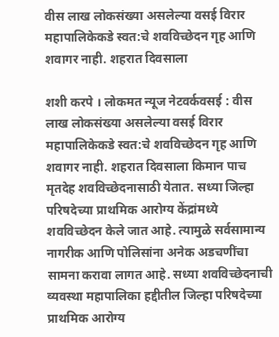वीस लाख लोकसंख्या असलेल्या वसई विरार महापालिकेकडे स्वत:चे शवविच्छेदन गृह आणि शवागर नाही. शहरात दिवसाला

शशी करपे । लोकमत न्यूज नेटवर्कवसई : वीस लाख लोकसंख्या असलेल्या वसई विरार महापालिकेकडे स्वत:चे शवविच्छेदन गृह आणि शवागर नाही. शहरात दिवसाला किमान पाच मृतदेह शवविच्छेदनासाठी येतात. सध्या जिल्हा परिषदेच्या प्राथमिक आरोग्य केंद्रांमध्ये शवविच्छेदन केले जात आहे. त्यामुळे सर्वसामान्य नागरीक आणि पोलिसांना अनेक अडचणींचा सामना करावा लागत आहे. सध्या शवविच्छेदनाची व्यवस्था महापालिका हद्दीतील जिल्हा परिषदेच्या प्राथमिक आरोग्य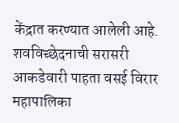केंद्रात करण्यात आलेली आहे. शवविच्छेदनाची सरासरी आकडेवारी पाहता वसई विरार महापालिका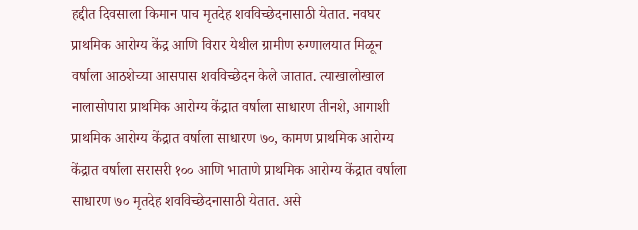हद्दीत दिवसाला किमान पाच मृतदेह शवविच्छेदनासाठी येतात. नवघर प्राथमिक आरोग्य केंद्र आणि विरार येथील ग्रामीण रुग्णालयात मिळून वर्षाला आठशेच्या आसपास शवविच्छेदन केले जातात. त्याखालोखाल नालासोपारा प्राथमिक आरोग्य केंद्रात वर्षाला साधारण तीनशे, आगाशी प्राथमिक आरोग्य केंद्रात वर्षाला साधारण ७०, कामण प्राथमिक आरोग्य केंद्रात वर्षाला सरासरी १०० आणि भाताणे प्राथमिक आरोग्य केंद्रात वर्षाला साधारण ७० मृतदेह शवविच्छेदनासाठी येतात. असे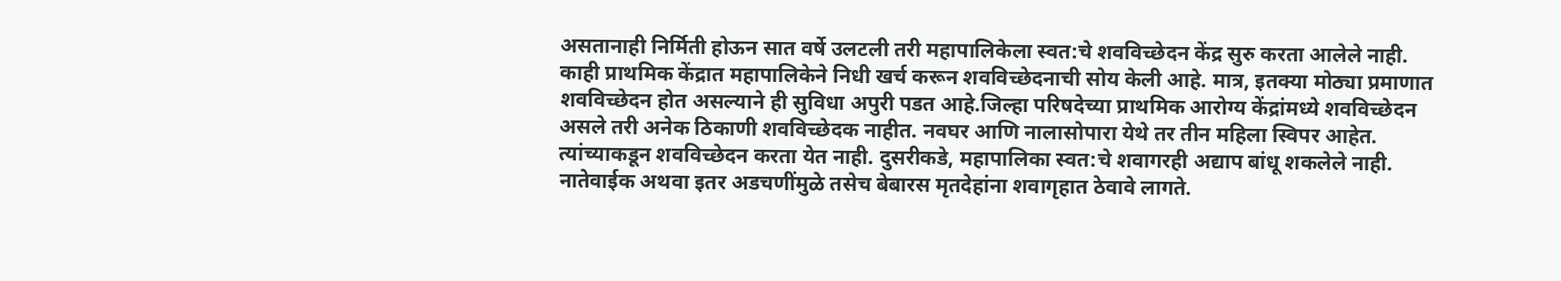असतानाही निर्मिती होऊन सात वर्षे उलटली तरी महापालिकेला स्वत:चे शवविच्छेदन केंद्र सुरु करता आलेले नाही. काही प्राथमिक केंद्रात महापालिकेने निधी खर्च करून शवविच्छेदनाची सोय केली आहे. मात्र, इतक्या मोठ्या प्रमाणात शवविच्छेदन होत असल्याने ही सुविधा अपुरी पडत आहे.जिल्हा परिषदेच्या प्राथमिक आरोग्य केंद्रांमध्ये शवविच्छेदन असले तरी अनेक ठिकाणी शवविच्छेदक नाहीत. नवघर आणि नालासोपारा येथे तर तीन महिला स्विपर आहेत. त्यांच्याकडून शवविच्छेदन करता येत नाही. दुसरीकडे, महापालिका स्वत:चे शवागरही अद्याप बांधू शकलेले नाही. नातेवाईक अथवा इतर अडचणींमुळे तसेच बेबारस मृतदेहांना शवागृहात ठेवावे लागते.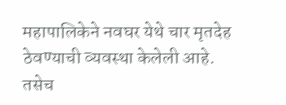महापालिकेने नवघर येथे चार मृतदेह ठेवण्याची व्यवस्था केलेली आहे. तसेच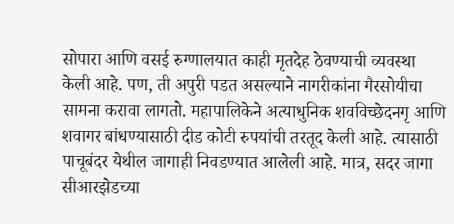सोपारा आणि वसई रुग्णालयात काही मृतदेह ठेवण्याची व्यवस्था केली आहे. पण, ती अपुरी पडत असल्याने नागरीकांना गैरसोयीचा सामना करावा लागतो. महापालिकेने अत्याधुनिक शवविच्छेदनगृ आणि शवागर बांधण्यासाठी दीड कोटी रुपयांची तरतूद केली आहे. त्यासाठी पाचूबंदर येथील जागाही निवडण्यात आलेली आहे. मात्र, सदर जागा सीआरझेडच्या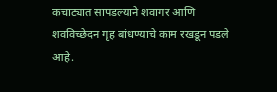कचाट्यात सापडल्याने शवागर आणि शवविच्छेदन गृह बांधण्याचे काम रखडून पडले आहे.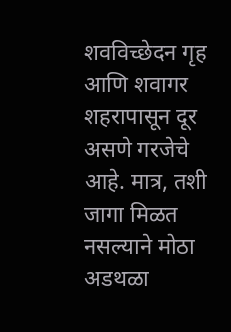शवविच्छेदन गृह आणि शवागर शहरापासून दूर असणे गरजेचे आहे. मात्र, तशी जागा मिळत नसल्याने मोठा अडथळा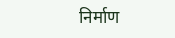निर्माण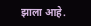झाला आहे.